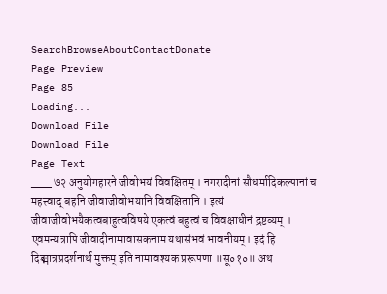SearchBrowseAboutContactDonate
Page Preview
Page 85
Loading...
Download File
Download File
Page Text
___ ७२ अनुयोगहारने जीवोभयं विवक्षितम् । नगरादीनां सौधर्मादिकल्पानां च महत्त्वाद् बहनि जीवाजीवोभयानि विवक्षितानि । इत्यं जीवाजीवोभयैकत्वबाहुत्वविषये एकत्वं बहुत्वं च विवक्षाधीनं द्रष्टव्यम् । एवमन्यत्रापि जीवादीनामावासकनाम यथासंभवं भावनीयम्। इदं हि दिङ्मात्रप्रदर्शनार्थ मुक्तम् इति नामावश्यक प्ररूपणा ॥सू०१०॥ अथ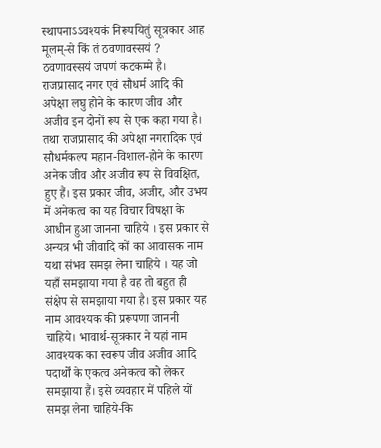स्थापनाऽऽवश्यकं निरूपयितुं सूत्रकार आह मूलम्-से किं तं ठवणावस्सयं ? ठवणावस्सयं जपणं कटकम्मे है। राजप्रासाद नगर एवं सौधर्म आदि की अपेक्षा लघु होने के कारण जीव और अजीव इन दोनों रूप से एक कहा गया है। तथा राजप्रासाद की अपेक्षा नगरादिक एवं सौधर्मकल्प महान-विशाल-होने के कारण अनेक जीव और अजीव रूप से विवक्षित, हुए हैं। इस प्रकार जीव, अजीर, और उभय में अनेकत्व का यह विचार विषक्षा के आधीन हुआ जानना चाहिये । इस प्रकार से अन्यत्र भी जीवादि कों का आवासक नाम यथा संभव समझ लेना चाहिये । यह जो यहाँ समझाया गया है वह तो बहुत ही संक्षेप से समझाया गया है। इस प्रकार यह नाम आवश्यक की प्ररूपणा जाननी चाहिये। भावार्थ-सूत्रकार ने यहां नाम आवश्यक का स्वरूप जीव अजीव आदि पदार्थों के एकत्व अनेकत्व को लेकर समझाया हैं। इसे व्यवहार में पहिले यों समझ लेना चाहिये-कि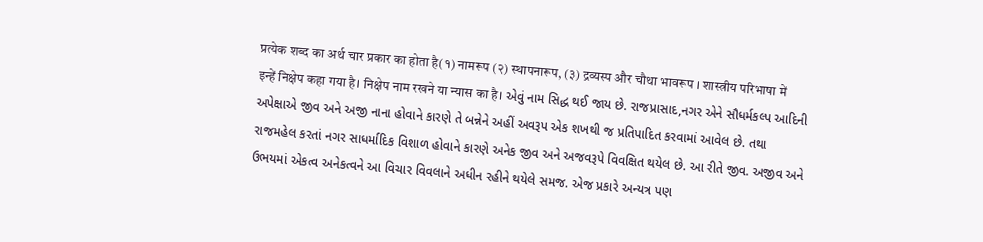प्रत्येक शब्द का अर्थ चार प्रकार का होता है(१) नामरूप (२) स्थापनारूप, (३) द्रव्यस्प और चौथा भावरूप । शास्त्रीय परिभाषा में इन्हें निक्षेप कहा गया है। निक्षेप नाम रखने या न्यास का है। એવું નામ સિદ્ધ થઈ જાય છે. રાજપ્રાસાદ,નગર એને સૌધર્મકલ્પ આદિની અપેક્ષાએ જીવ અને અજી નાના હોવાને કારણે તે બન્નેને અહીં અવરૂપ એક શખથી જ પ્રતિપાદિત કરવામાં આવેલ છે. તથા રાજમહેલ કરતાં નગર સાધર્માદિક વિશાળ હોવાને કારણે અનેક જીવ અને અજવરૂપે વિવક્ષિત થયેલ છે. આ રીતે જીવ. અજીવ અને ઉભયમાં એકત્વ અનેકત્વને આ વિચાર વિવલાને અધીન રહીને થયેલે સમજ. એજ પ્રકારે અન્યત્ર પણ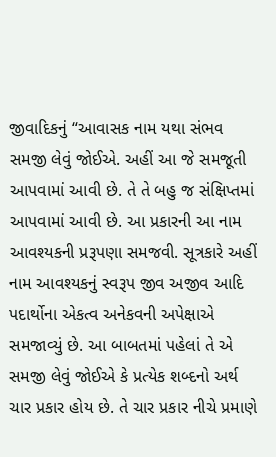જીવાદિકનું “આવાસક નામ યથા સંભવ સમજી લેવું જોઈએ. અહીં આ જે સમજૂતી આપવામાં આવી છે. તે તે બહુ જ સંક્ષિપ્તમાં આપવામાં આવી છે. આ પ્રકારની આ નામ આવશ્યકની પ્રરૂપણા સમજવી. સૂત્રકારે અહીં નામ આવશ્યકનું સ્વરૂપ જીવ અજીવ આદિ પદાર્થોના એકત્વ અનેકવની અપેક્ષાએ સમજાવ્યું છે. આ બાબતમાં પહેલાં તે એ સમજી લેવું જોઈએ કે પ્રત્યેક શબ્દનો અર્થ ચાર પ્રકાર હોય છે. તે ચાર પ્રકાર નીચે પ્રમાણે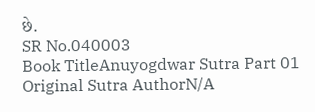છે.
SR No.040003
Book TitleAnuyogdwar Sutra Part 01
Original Sutra AuthorN/A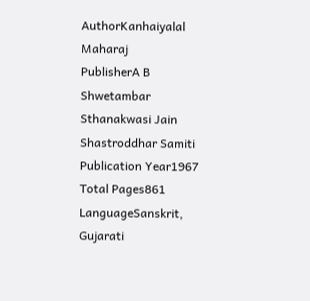AuthorKanhaiyalal Maharaj
PublisherA B Shwetambar Sthanakwasi Jain Shastroddhar Samiti
Publication Year1967
Total Pages861
LanguageSanskrit, Gujarati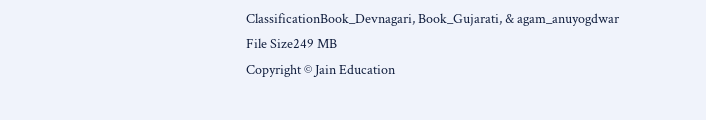ClassificationBook_Devnagari, Book_Gujarati, & agam_anuyogdwar
File Size249 MB
Copyright © Jain Education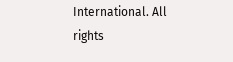International. All rights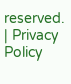reserved. | Privacy Policy